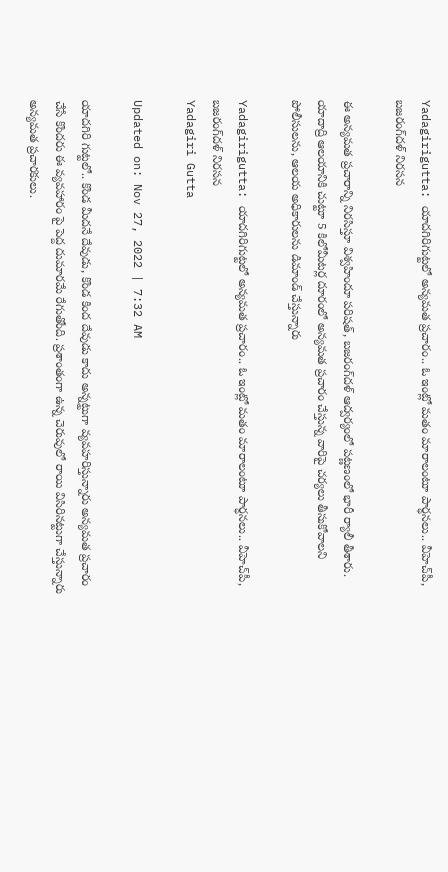Yadagirigutta: యాదగిరిగుట్టలో అన్యమత ప్రచారం.. ఓ ఇంట్లో మతం మారాలంటూ పార్ధనలు.. వీహెచ్‌పీ, బజరంగ్‌దళ్‌ నిరసన

ఈ అన్యమత ప్రచారాన్ని నిరసిస్తూ విశ్వహిందూ పరిషత్‌, బజరంగ్‌దళ్‌ ఆద్వర్యంలో పట్ణణంలో భారీ ర్యాలీ తీశారు. యాదాద్రి ఆలయానికి చుట్టూ 5 కిలోమీటర్ల దూరంలో అన్యమత ప్రచారం చేస్తున్న వారిపై చర్యలు తీసుకోవాలని పోలీసులను, ఆలయ అధికారులను డిమాండ్‌ చేస్తున్నారు

Yadagirigutta: యాదగిరిగుట్టలో అన్యమత ప్రచారం.. ఓ ఇంట్లో మతం మారాలంటూ పార్ధనలు.. వీహెచ్‌పీ, బజరంగ్‌దళ్‌ నిరసన
Yadagiri Gutta

Updated on: Nov 27, 2022 | 7:32 AM

యాదగిరి గుట్టలో.. కొండ మీదనే దేవుడు, కొండ కింద దేవుడు కాదు అన్నట్టుగా వ్యవహరిస్తున్నారు అన్యమత ప్రచారం చేసే కొందరు ఈ వ్యవహారం పై పెద్ద దుమారమే రేగుతోంది. ప్రశాంతంగా ఉన్న చెరువులో రాయి విసిరినట్టుగా చేస్తున్నారు అన్యమత ప్రచారకులు.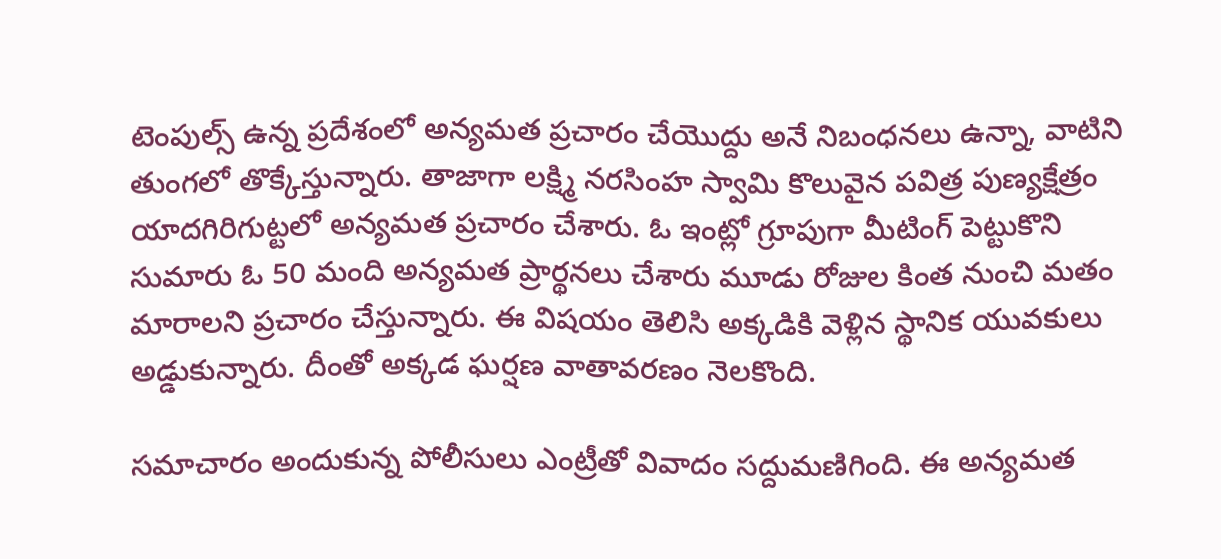టెంపుల్స్‌ ఉన్న ప్రదేశంలో అన్యమత ప్రచారం చేయొద్దు అనే నిబంధనలు ఉన్నా, వాటిని తుంగలో తొక్కేస్తున్నారు. తాజాగా లక్ష్మి నరసింహ స్వామి కొలువైన పవిత్ర పుణ్యక్షేత్రం  యాదగిరిగుట్టలో అన్యమత ప్రచారం చేశారు. ఓ ఇంట్లో గ్రూపుగా మీటింగ్‌ పెట్టుకొని సుమారు ఓ 50 మంది అన్యమత ప్రార్థనలు చేశారు మూడు రోజుల కింత నుంచి మతం మారాలని ప్రచారం చేస్తున్నారు. ఈ విషయం తెలిసి అక్కడికి వెళ్లిన స్థానిక యువకులు అడ్డుకున్నారు. దీంతో అక్కడ ఘర్షణ వాతావరణం నెలకొంది.

సమాచారం అందుకున్న పోలీసులు ఎంట్రీతో వివాదం సద్దుమణిగింది. ఈ అన్యమత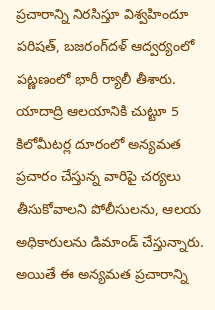ప్రచారాన్ని నిరసిస్తూ విశ్వహిందూ పరిషత్‌, బజరంగ్‌దళ్‌ ఆద్వర్యంలో పట్ణణంలో భారీ ర్యాలీ తీశారు. యాదాద్రి ఆలయానికి చుట్టూ 5 కిలోమీటర్ల దూరంలో అన్యమత ప్రచారం చేస్తున్న వారిపై చర్యలు తీసుకోవాలని పోలీసులను, ఆలయ అధికారులను డిమాండ్‌ చేస్తున్నారు. అయితే ఈ అన్యమత ప్రచారాన్ని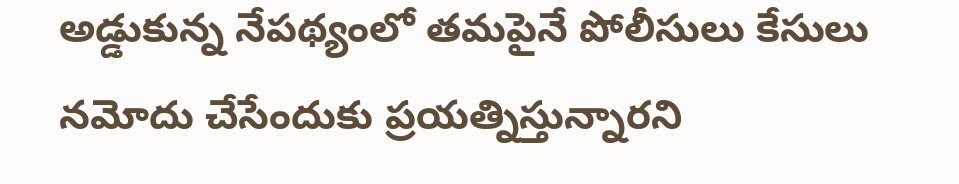అడ్డుకున్న నేపథ్యంలో తమపైనే పోలీసులు కేసులు నమోదు చేసేందుకు ప్రయత్నిస్తున్నారని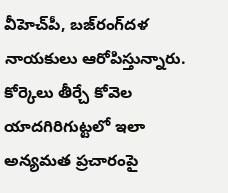వీహెచ్‌పీ, బజ్‌రంగ్‌దళ నాయకులు ఆరోపిస్తున్నారు.  కోర్కెలు తీర్చే కోవెల యాదగిరిగుట్టలో ఇలా అన్యమత ప్రచారంపై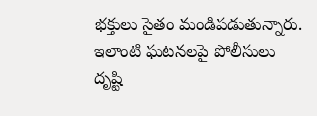భక్తులు సైతం మండిపడుతున్నారు. ఇలాంటి ఘటనలపై పోలీసులు దృష్టి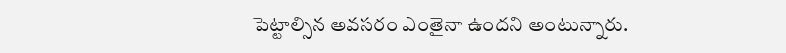పెట్టాల్సిన అవసరం ఎంతైనా ఉందని అంటున్నారు.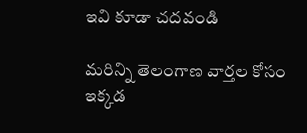ఇవి కూడా చదవండి

మరిన్ని తెలంగాణ వార్తల కోసం ఇక్కడ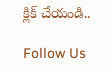క్లిక్ చేయండి..

Follow Us